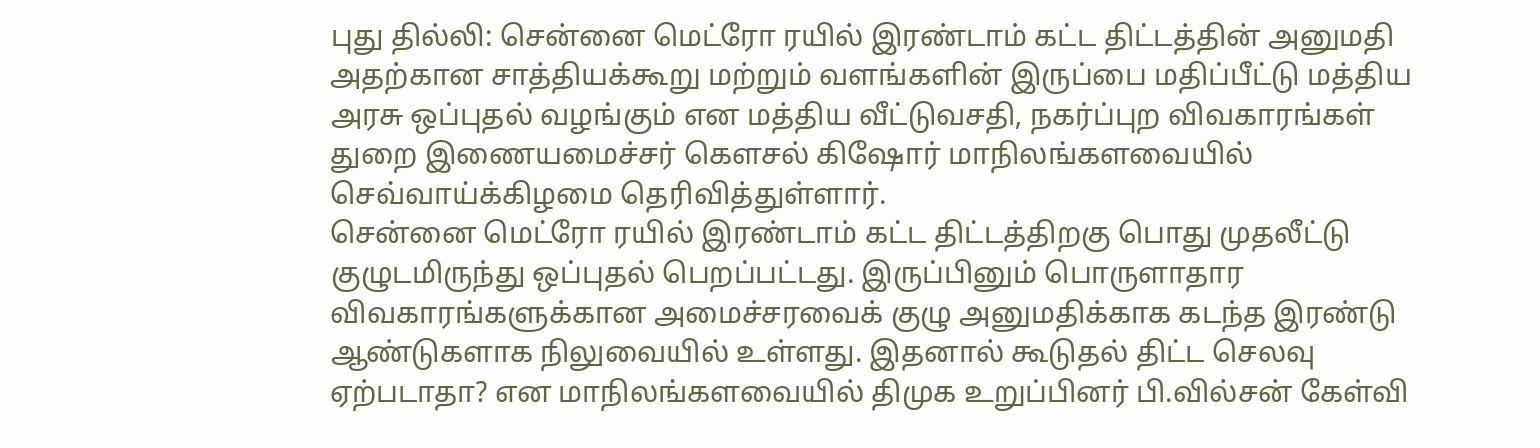புது தில்லி: சென்னை மெட்ரோ ரயில் இரண்டாம் கட்ட திட்டத்தின் அனுமதி அதற்கான சாத்தியக்கூறு மற்றும் வளங்களின் இருப்பை மதிப்பீட்டு மத்திய அரசு ஒப்புதல் வழங்கும் என மத்திய வீட்டுவசதி, நகர்ப்புற விவகாரங்கள் துறை இணையமைச்சர் கௌசல் கிஷோர் மாநிலங்களவையில் செவ்வாய்க்கிழமை தெரிவித்துள்ளார்.
சென்னை மெட்ரோ ரயில் இரண்டாம் கட்ட திட்டத்திறகு பொது முதலீட்டு குழுடமிருந்து ஒப்புதல் பெறப்பட்டது. இருப்பினும் பொருளாதார விவகாரங்களுக்கான அமைச்சரவைக் குழு அனுமதிக்காக கடந்த இரண்டு ஆண்டுகளாக நிலுவையில் உள்ளது. இதனால் கூடுதல் திட்ட செலவு ஏற்படாதா? என மாநிலங்களவையில் திமுக உறுப்பினர் பி.வில்சன் கேள்வி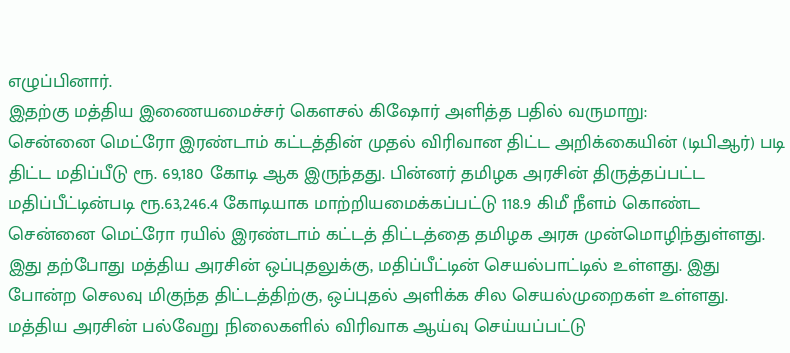எழுப்பினார்.
இதற்கு மத்திய இணையமைச்சர் கௌசல் கிஷோர் அளித்த பதில் வருமாறு:
சென்னை மெட்ரோ இரண்டாம் கட்டத்தின் முதல் விரிவான திட்ட அறிக்கையின் (டிபிஆர்) படி திட்ட மதிப்பீடு ரூ. 69,180 கோடி ஆக இருந்தது. பின்னர் தமிழக அரசின் திருத்தப்பட்ட மதிப்பீட்டின்படி ரூ.63,246.4 கோடியாக மாற்றியமைக்கப்பட்டு 118.9 கிமீ நீளம் கொண்ட சென்னை மெட்ரோ ரயில் இரண்டாம் கட்டத் திட்டத்தை தமிழக அரசு முன்மொழிந்துள்ளது.
இது தற்போது மத்திய அரசின் ஒப்புதலுக்கு, மதிப்பீட்டின் செயல்பாட்டில் உள்ளது. இது போன்ற செலவு மிகுந்த திட்டத்திற்கு, ஒப்புதல் அளிக்க சில செயல்முறைகள் உள்ளது. மத்திய அரசின் பல்வேறு நிலைகளில் விரிவாக ஆய்வு செய்யப்பட்டு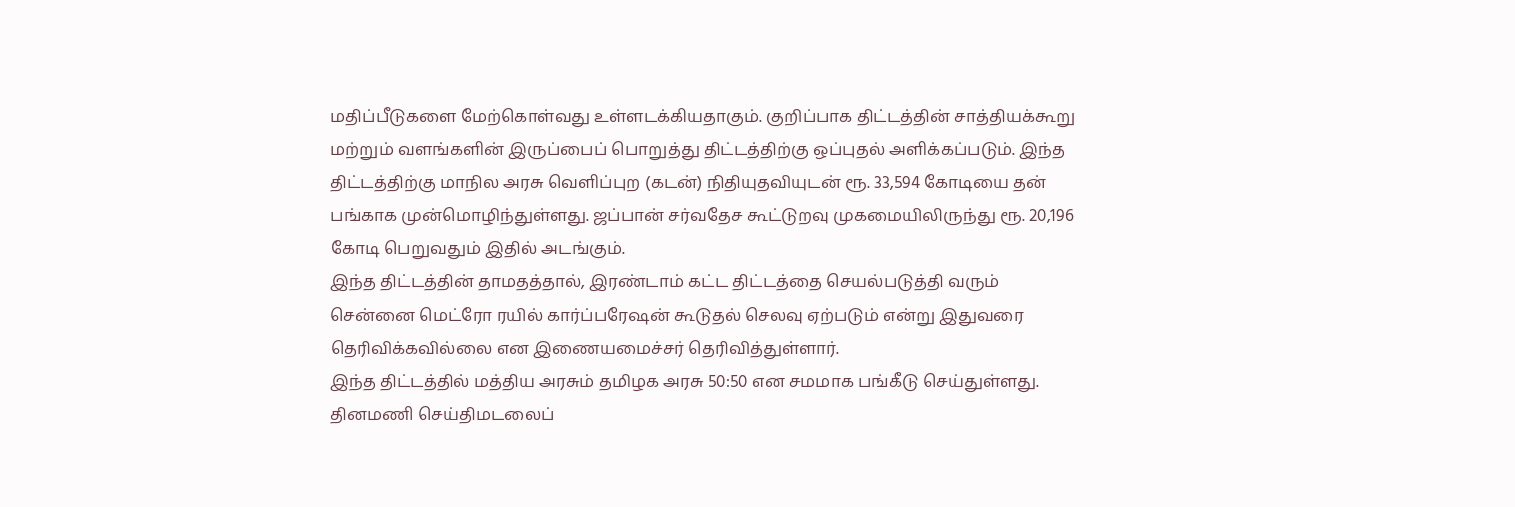மதிப்பீடுகளை மேற்கொள்வது உள்ளடக்கியதாகும். குறிப்பாக திட்டத்தின் சாத்தியக்கூறு மற்றும் வளங்களின் இருப்பைப் பொறுத்து திட்டத்திற்கு ஒப்புதல் அளிக்கப்படும். இந்த திட்டத்திற்கு மாநில அரசு வெளிப்புற (கடன்) நிதியுதவியுடன் ரூ. 33,594 கோடியை தன் பங்காக முன்மொழிந்துள்ளது. ஜப்பான் சர்வதேச கூட்டுறவு முகமையிலிருந்து ரூ. 20,196 கோடி பெறுவதும் இதில் அடங்கும்.
இந்த திட்டத்தின் தாமதத்தால், இரண்டாம் கட்ட திட்டத்தை செயல்படுத்தி வரும் சென்னை மெட்ரோ ரயில் கார்ப்பரேஷன் கூடுதல் செலவு ஏற்படும் என்று இதுவரை தெரிவிக்கவில்லை என இணையமைச்சர் தெரிவித்துள்ளார்.
இந்த திட்டத்தில் மத்திய அரசும் தமிழக அரசு 50:50 என சமமாக பங்கீடு செய்துள்ளது.
தினமணி செய்திமடலைப்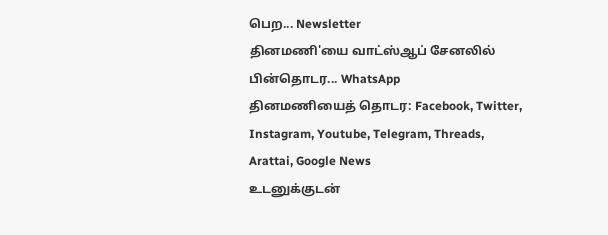பெற... Newsletter
தினமணி'யை வாட்ஸ்ஆப் சேனலில் பின்தொடர... WhatsApp
தினமணியைத் தொடர: Facebook, Twitter, Instagram, Youtube, Telegram, Threads, Arattai, Google News
உடனுக்குடன்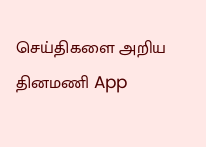செய்திகளை அறிய தினமணி App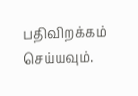பதிவிறக்கம் செய்யவும்.